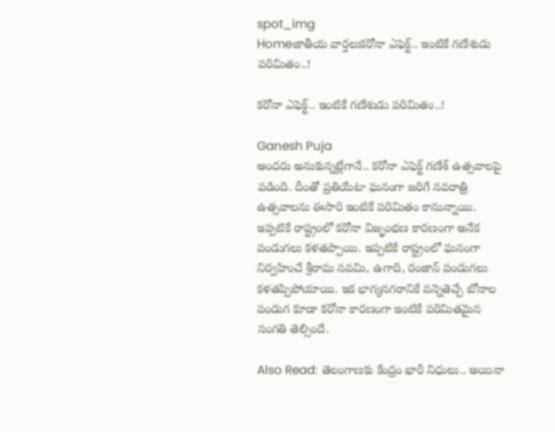spot_img
Homeజాతీయ వార్తలుకరోనా ఎఫెక్ట్.. ఇంటికే గణేశుడు పరిమితం..!

కరోనా ఎఫెక్ట్.. ఇంటికే గణేశుడు పరిమితం..!

Ganesh Puja
అందరు అనుకున్నట్లేగానే.. కరోనా ఎఫెక్ట్ గణేశ్ ఉత్సవాలపై పడింది. దీంతో ప్రతియేటా ఘనంగా జరిగే నవరాత్రి ఉత్సవాలను ఈసారి ఇంటికే పరిమితం కానున్నాయి. ఇప్పటికే రాష్ట్రంలో కరోనా విజృంభణ కారణంగా అనేక పండుగలు కళతప్పాయి. ఇప్పటికే రాష్ట్రంలో ఘనంగా నిర్వహించే శ్రీరామ నవమి, ఉగాది, రంజాన్ పండుగలు కళతప్పిపోయాయి. ఇక భాగ్యనగరానికే వన్నెతెచ్చే బోనాల పండుగ కూడా కరోనా కారణంగా ఇంటికే పరిమితమైన సంగతి తెల్సిందే.

Also Read: తెలంగాణకు కేంద్రం భారీ నిధులు.. అయినా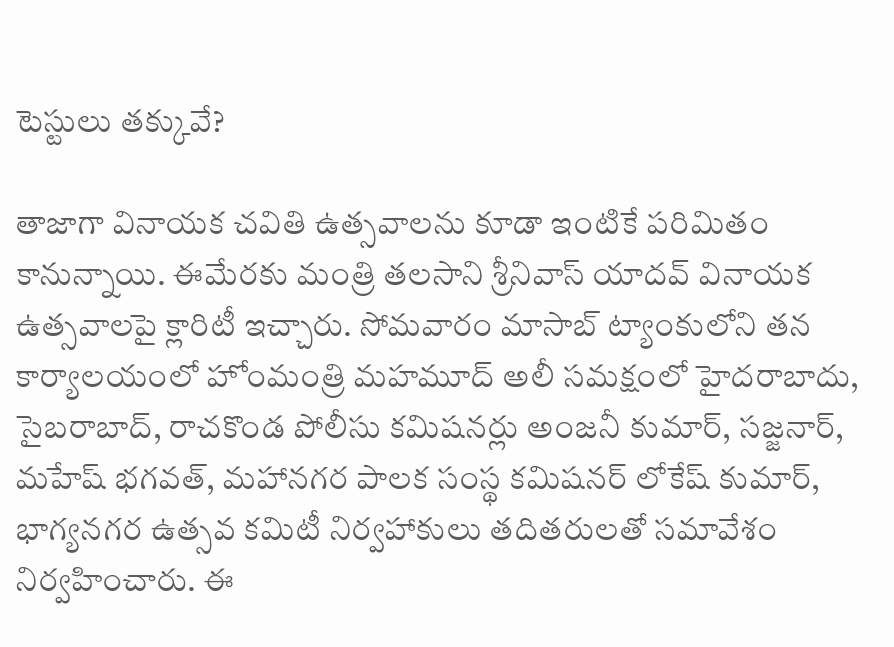టెస్టులు తక్కువే?

తాజాగా వినాయక చవితి ఉత్సవాలను కూడా ఇంటికే పరిమితం కానున్నాయి. ఈమేరకు మంత్రి తలసాని శ్రీనివాస్ యాదవ్ వినాయక ఉత్సవాలపై క్లారిటీ ఇచ్చారు. సోమవారం మాసాబ్ ట్యాంకులోని తన కార్యాలయంలో హోంమంత్రి మహమూద్ అలీ సమక్షంలో హైదరాబాదు, సైబరాబాద్, రాచకొండ పోలీసు కమిషనర్లు అంజనీ కుమార్, సజ్జనార్, మహేష్ భగవత్, మహానగర పాలక సంస్థ కమిషనర్ లోకేష్ కుమార్, భాగ్యనగర ఉత్సవ కమిటీ నిర్వహాకులు తదితరులతో సమావేశం నిర్వహించారు. ఈ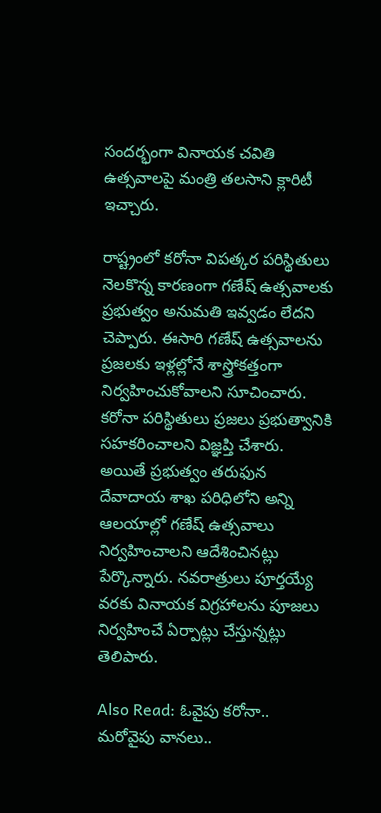సందర్భంగా వినాయక చవితి ఉత్సవాలపై మంత్రి తలసాని క్లారిటీ ఇచ్చారు.

రాష్ట్రంలో కరోనా విపత్కర పరిస్థితులు నెలకొన్న కారణంగా గణేష్ ఉత్సవాలకు ప్రభుత్వం అనుమతి ఇవ్వడం లేదని చెప్పారు. ఈసారి గణేష్ ఉత్సవాలను ప్రజలకు ఇళ్లల్లోనే శాస్త్రోకత్తంగా నిర్వహించుకోవాలని సూచించారు. కరోనా పరిస్థితులు ప్రజలు ప్రభుత్వానికి సహకరించాలని విజ్ఞప్తి చేశారు. అయితే ప్రభుత్వం తరుఫున దేవాదాయ శాఖ పరిధిలోని అన్ని ఆలయాల్లో గణేష్ ఉత్సవాలు నిర్వహించాలని ఆదేశించినట్లు పేర్కొన్నారు. నవరాత్రులు పూర్తయ్యే వరకు వినాయక విగ్రహాలను పూజలు నిర్వహించే ఏర్పాట్లు చేస్తున్నట్లు తెలిపారు.

Also Read: ఓవైపు కరోనా.. మరోవైపు వానలు..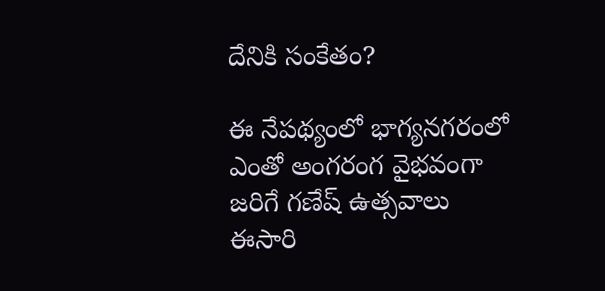దేనికి సంకేతం?

ఈ నేపథ్యంలో భాగ్యనగరంలో ఎంతో అంగరంగ వైభవంగా జరిగే గణేష్ ఉత్సవాలు ఈసారి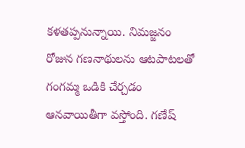కళతప్పనున్నాయి. నిమజ్జనం రోజున గణనాథులను ఆటపాటలతో గంగమ్మ ఒడికి చేర్చడం ఆనవాయితీగా వస్తోంది. గణేష్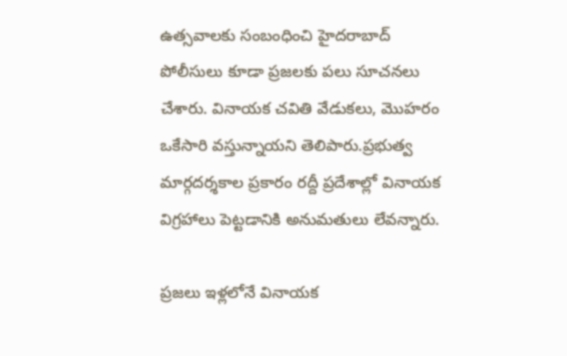ఉత్సవాలకు సంబంధించి హైదరాబాద్‌ పోలీసులు కూడా ప్రజలకు పలు సూచనలు చేశారు. వినాయక చవితి వేడుకలు, మొహరం ఒకేసారి వస్తున్నాయని తెలిపారు.ప్రభుత్వ మార్గదర్శకాల ప్రకారం రద్దీ ప్రదేశాల్లో వినాయక విగ్రహాలు పెట్టడానికి అనుమతులు లేవన్నారు.

ప్రజలు ఇళ్లలోనే వినాయక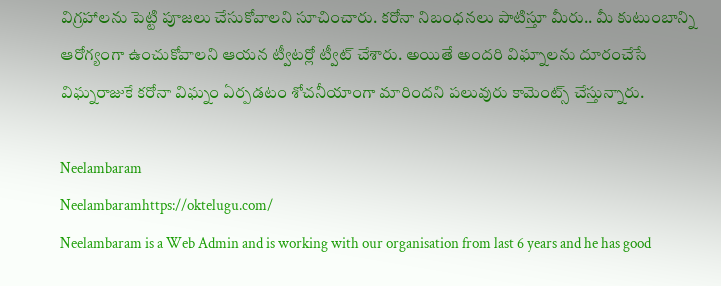విగ్రహాలను పెట్టి పూజలు చేసుకోవాలని సూచించారు. కరోనా నిబంధనలు పాటిస్తూ మీరు.. మీ కుటుంబాన్ని ఆరోగ్యంగా ఉంచుకోవాలని ఆయన ట్వీటర్లో ట్వీట్ చేశారు. అయితే అందరి విఘ్నాలను దూరంచేసే విఘ్నరాజుకే కరోనా విఘ్నం ఏర్పడటం శోచనీయాంగా మారిందని పలువురు కామెంట్స్ చేస్తున్నారు.

Neelambaram
Neelambaramhttps://oktelugu.com/
Neelambaram is a Web Admin and is working with our organisation from last 6 years and he has good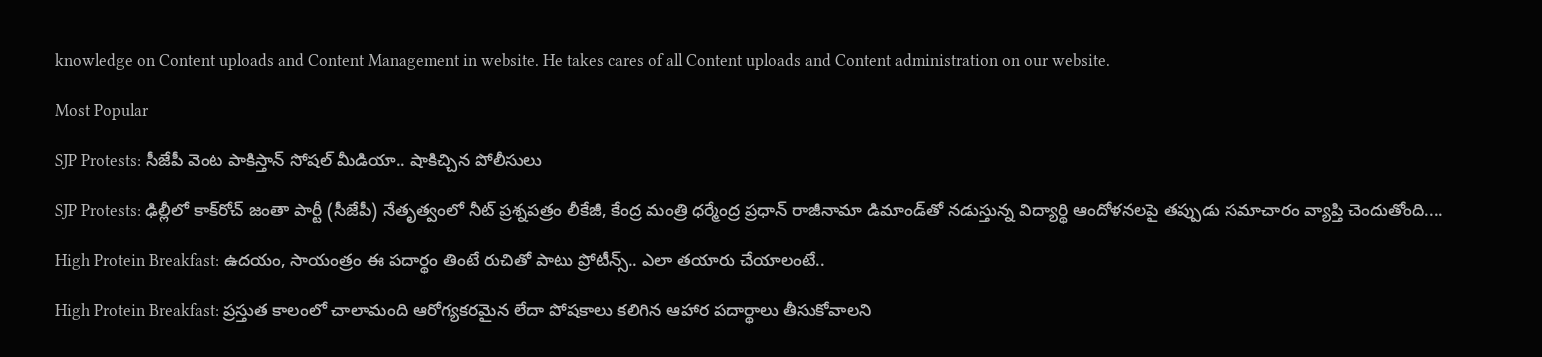knowledge on Content uploads and Content Management in website. He takes cares of all Content uploads and Content administration on our website.

Most Popular

SJP Protests: సీజేపీ వెంట పాకిస్తాన్‌ సోషల్‌ మీడియా.. షాకిచ్చిన పోలీసులు

SJP Protests: ఢిల్లీలో కాక్‌రోచ్‌ జంతా పార్టీ (సీజేపీ) నేతృత్వంలో నీట్‌ ప్రశ్నపత్రం లీకేజీ, కేంద్ర మంత్రి ధర్మేంద్ర ప్రధాన్‌ రాజీనామా డిమాండ్‌తో నడుస్తున్న విద్యార్థి ఆందోళనలపై తప్పుడు సమాచారం వ్యాప్తి చెందుతోంది....

High Protein Breakfast: ఉదయం, సాయంత్రం ఈ పదార్థం తింటే రుచితో పాటు ప్రోటీన్స్.. ఎలా తయారు చేయాలంటే..

High Protein Breakfast: ప్రస్తుత కాలంలో చాలామంది ఆరోగ్యకరమైన లేదా పోషకాలు కలిగిన ఆహార పదార్థాలు తీసుకోవాలని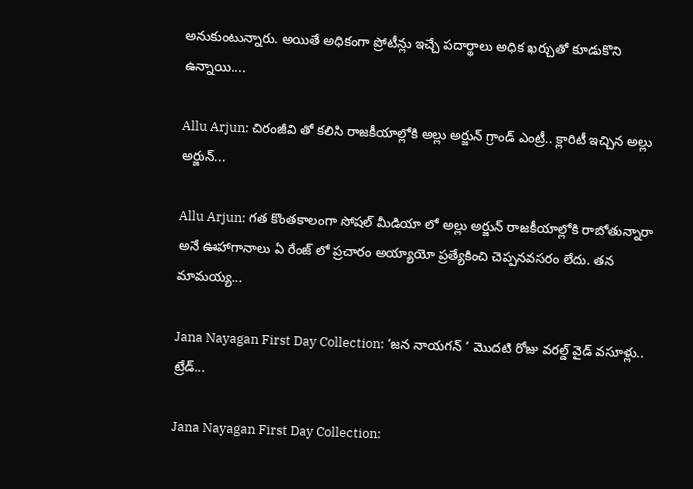అనుకుంటున్నారు. అయితే అధికంగా ప్రోటీన్లు ఇచ్చే పదార్థాలు అధిక ఖర్చుతో కూడుకొని ఉన్నాయి....

Allu Arjun: చిరంజీవి తో కలిసి రాజకీయాల్లోకి అల్లు అర్జున్ గ్రాండ్ ఎంట్రీ.. క్లారిటీ ఇచ్చిన అల్లు అర్జున్...

Allu Arjun: గత కొంతకాలంగా సోషల్ మీడియా లో అల్లు అర్జున్ రాజకీయాల్లోకి రాబోతున్నారా అనే ఊహాగానాలు ఏ రేంజ్ లో ప్రచారం అయ్యాయో ప్రత్యేకించి చెప్పనవసరం లేదు. తన మామయ్య...

Jana Nayagan First Day Collection: ‘జన నాయగన్ ‘ మొదటి రోజు వరల్డ్ వైడ్ వసూళ్లు.. ట్రేడ్...

Jana Nayagan First Day Collection: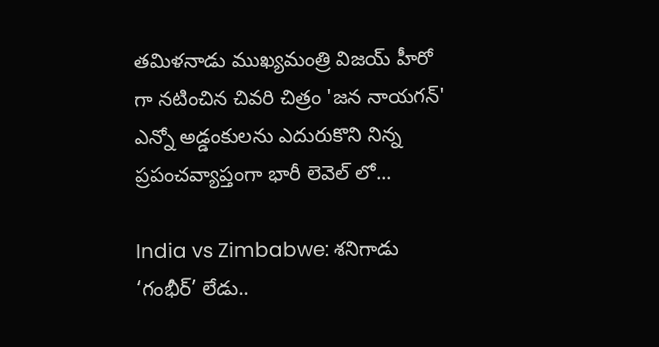తమిళనాడు ముఖ్యమంత్రి విజయ్ హీరో గా నటించిన చివరి చిత్రం 'జన నాయగన్' ఎన్నో అడ్డంకులను ఎదురుకొని నిన్న ప్రపంచవ్యాప్తంగా భారీ లెవెల్ లో...

India vs Zimbabwe: శనిగాడు ‘గంభీర్’ లేడు..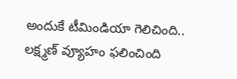అందుకే టీమిండియా గెలిచింది.. లక్ష్మణ్ వ్యూహం ఫలించింది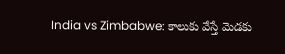India vs Zimbabwe: కాలుకు వేస్తే మెడకు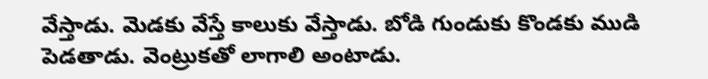వేస్తాడు. మెడకు వేస్తే కాలుకు వేస్తాడు. బోడి గుండుకు కొండకు ముడి పెడతాడు. వెంట్రుకతో లాగాలి అంటాడు.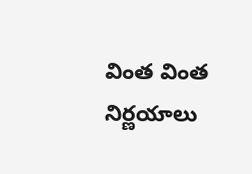వింత వింత నిర్ణయాలు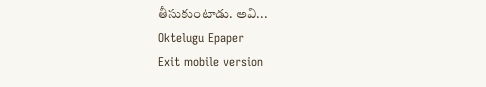తీసుకుంటాడు. అవి...
Oktelugu Epaper
Exit mobile version